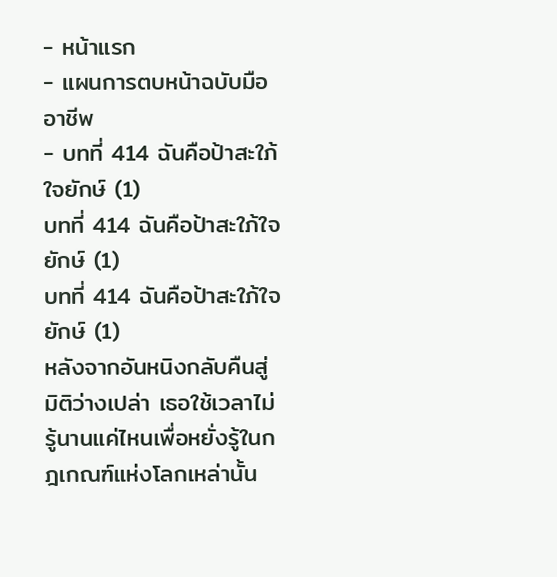- หน้าแรก
- แผนการตบหน้าฉบับมืออาชีพ
- บทที่ 414 ฉันคือป้าสะใภ้ใจยักษ์ (1)
บทที่ 414 ฉันคือป้าสะใภ้ใจยักษ์ (1)
บทที่ 414 ฉันคือป้าสะใภ้ใจยักษ์ (1)
หลังจากอันหนิงกลับคืนสู่มิติว่างเปล่า เธอใช้เวลาไม่รู้นานแค่ไหนเพื่อหยั่งรู้ในกฎเกณฑ์แห่งโลกเหล่านั้น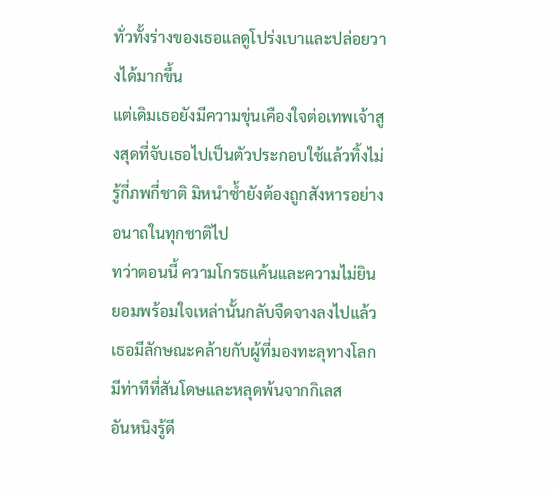ทั่วทั้งร่างของเธอแลดูโปร่งเบาและปล่อยวางได้มากขึ้น
แต่เดิมเธอยังมีความขุ่นเคืองใจต่อเทพเจ้าสูงสุดที่จับเธอไปเป็นตัวประกอบใช้แล้วทิ้งไม่รู้กี่ภพกี่ชาติ มิหนำซ้ำยังต้องถูกสังหารอย่างอนาถในทุกชาติไป
ทว่าตอนนี้ ความโกรธแค้นและความไม่ยินยอมพร้อมใจเหล่านั้นกลับจืดจางลงไปแล้ว
เธอมีลักษณะคล้ายกับผู้ที่มองทะลุทางโลก มีท่าทีที่สันโดษและหลุดพ้นจากกิเลส
อันหนิงรู้ดี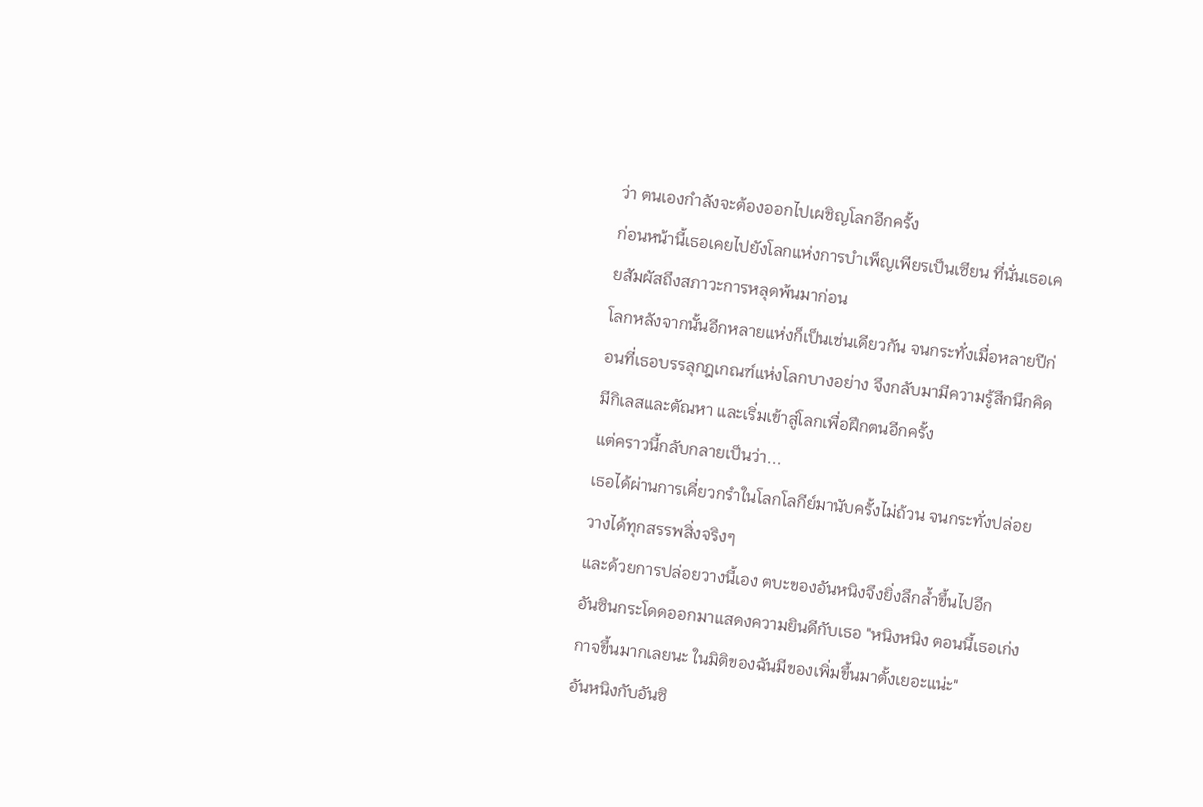ว่า ตนเองกำลังจะต้องออกไปเผชิญโลกอีกครั้ง
ก่อนหน้านี้เธอเคยไปยังโลกแห่งการบำเพ็ญเพียรเป็นเซียน ที่นั่นเธอเคยสัมผัสถึงสภาวะการหลุดพ้นมาก่อน
โลกหลังจากนั้นอีกหลายแห่งก็เป็นเช่นเดียวกัน จนกระทั่งเมื่อหลายปีก่อนที่เธอบรรลุกฎเกณฑ์แห่งโลกบางอย่าง จึงกลับมามีความรู้สึกนึกคิด มีกิเลสและตัณหา และเริ่มเข้าสู่โลกเพื่อฝึกตนอีกครั้ง
แต่คราวนี้กลับกลายเป็นว่า...
เธอได้ผ่านการเคี่ยวกรำในโลกโลกีย์มานับครั้งไม่ถ้วน จนกระทั่งปล่อยวางได้ทุกสรรพสิ่งจริงๆ
และด้วยการปล่อยวางนี้เอง ตบะของอันหนิงจึงยิ่งลึกล้ำขึ้นไปอีก
อันซินกระโดดออกมาแสดงความยินดีกับเธอ "หนิงหนิง ตอนนี้เธอเก่งกาจขึ้นมากเลยนะ ในมิติของฉันมีของเพิ่มขึ้นมาตั้งเยอะแน่ะ"
อันหนิงกับอันซิ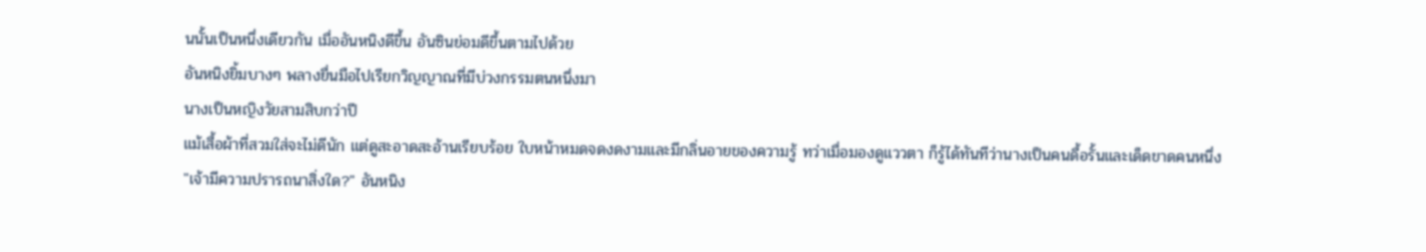นนั้นเป็นหนึ่งเดียวกัน เมื่ออันหนิงดีขึ้น อันซินย่อมดีขึ้นตามไปด้วย
อันหนิงยิ้มบางๆ พลางยื่นมือไปเรียกวิญญาณที่มีบ่วงกรรมตนหนึ่งมา
นางเป็นหญิงวัยสามสิบกว่าปี
แม้เสื้อผ้าที่สวมใส่จะไม่ดีนัก แต่ดูสะอาดสะอ้านเรียบร้อย ใบหน้าหมดจดงดงามและมีกลิ่นอายของความรู้ ทว่าเมื่อมองดูแววตา ก็รู้ได้ทันทีว่านางเป็นคนดื้อรั้นและเด็ดขาดคนหนึ่ง
"เจ้ามีความปรารถนาสิ่งใด?" อันหนิง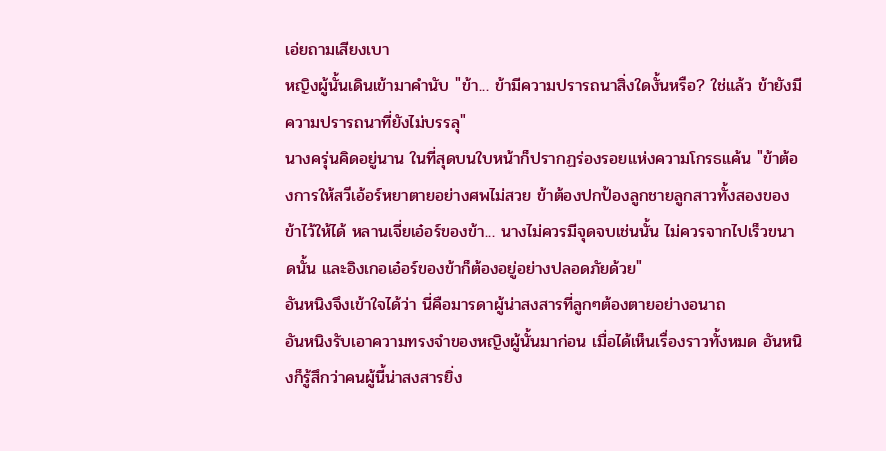เอ่ยถามเสียงเบา
หญิงผู้นั้นเดินเข้ามาคำนับ "ข้า... ข้ามีความปรารถนาสิ่งใดงั้นหรือ? ใช่แล้ว ข้ายังมีความปรารถนาที่ยังไม่บรรลุ"
นางครุ่นคิดอยู่นาน ในที่สุดบนใบหน้าก็ปรากฏร่องรอยแห่งความโกรธแค้น "ข้าต้องการให้สวีเอ้อร์หยาตายอย่างศพไม่สวย ข้าต้องปกป้องลูกชายลูกสาวทั้งสองของข้าไว้ให้ได้ หลานเจี่ยเอ๋อร์ของข้า... นางไม่ควรมีจุดจบเช่นนั้น ไม่ควรจากไปเร็วขนาดนั้น และอิงเกอเอ๋อร์ของข้าก็ต้องอยู่อย่างปลอดภัยด้วย"
อันหนิงจึงเข้าใจได้ว่า นี่คือมารดาผู้น่าสงสารที่ลูกๆต้องตายอย่างอนาถ
อันหนิงรับเอาความทรงจำของหญิงผู้นั้นมาก่อน เมื่อได้เห็นเรื่องราวทั้งหมด อันหนิงก็รู้สึกว่าคนผู้นี้น่าสงสารยิ่ง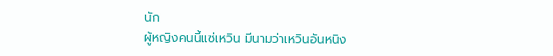นัก
ผู้หญิงคนนี้แซ่เหวิน มีนามว่าเหวินอันหนิง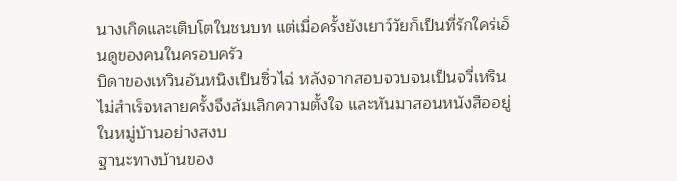นางเกิดและเติบโตในชนบท แต่เมื่อครั้งยังเยาว์วัยก็เป็นที่รักใคร่เอ็นดูของคนในครอบครัว
บิดาของเหวินอันหนิงเป็นซิ่วไฉ่ หลังจากสอบจวบจนเป็นจวี่เหรินไม่สำเร็จหลายครั้งจึงล้มเลิกความตั้งใจ และหันมาสอนหนังสืออยู่ในหมู่บ้านอย่างสงบ
ฐานะทางบ้านของ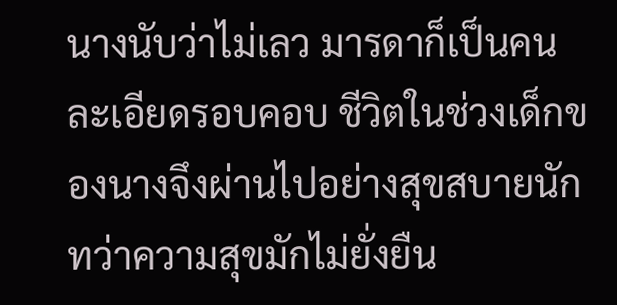นางนับว่าไม่เลว มารดาก็เป็นคนละเอียดรอบคอบ ชีวิตในช่วงเด็กของนางจึงผ่านไปอย่างสุขสบายนัก
ทว่าความสุขมักไม่ยั่งยืน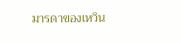มารดาของเหวิน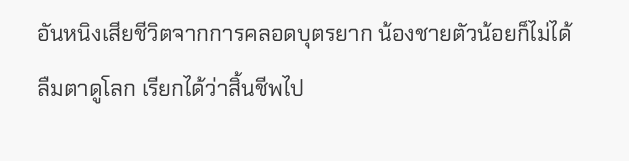อันหนิงเสียชีวิตจากการคลอดบุตรยาก น้องชายตัวน้อยก็ไม่ได้ลืมตาดูโลก เรียกได้ว่าสิ้นชีพไป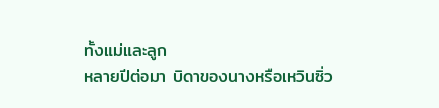ทั้งแม่และลูก
หลายปีต่อมา บิดาของนางหรือเหวินซิ่ว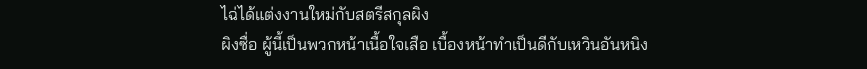ไฉ่ได้แต่งงานใหม่กับสตรีสกุลผิง
ผิงซื่อ ผู้นี้เป็นพวกหน้าเนื้อใจเสือ เบื้องหน้าทำเป็นดีกับเหวินอันหนิง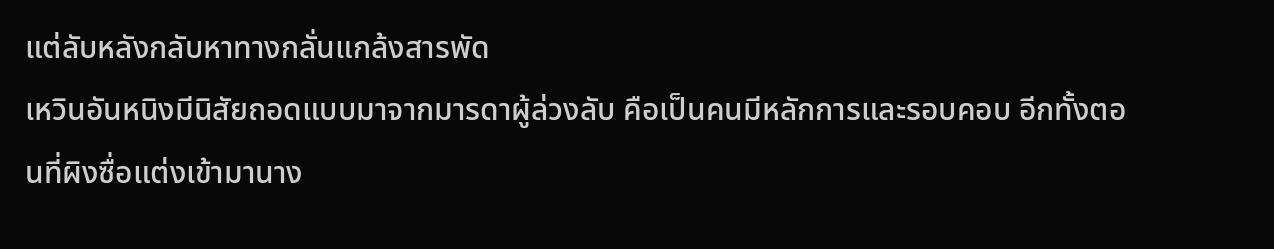แต่ลับหลังกลับหาทางกลั่นแกล้งสารพัด
เหวินอันหนิงมีนิสัยถอดแบบมาจากมารดาผู้ล่วงลับ คือเป็นคนมีหลักการและรอบคอบ อีกทั้งตอนที่ผิงซื่อแต่งเข้ามานาง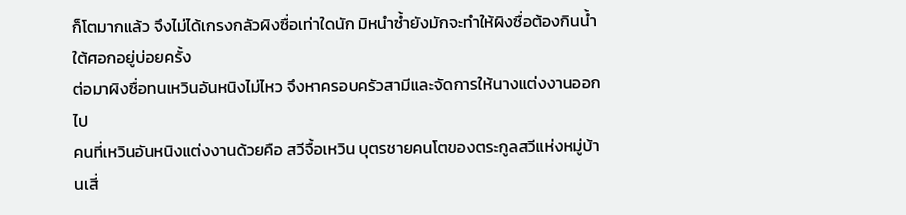ก็โตมากแล้ว จึงไม่ได้เกรงกลัวผิงซื่อเท่าใดนัก มิหนำซ้ำยังมักจะทำให้ผิงซื่อต้องกินน้ำใต้ศอกอยู่บ่อยครั้ง
ต่อมาผิงซื่อทนเหวินอันหนิงไม่ไหว จึงหาครอบครัวสามีและจัดการให้นางแต่งงานออกไป
คนที่เหวินอันหนิงแต่งงานด้วยคือ สวีจื้อเหวิน บุตรชายคนโตของตระกูลสวีแห่งหมู่บ้านเสี่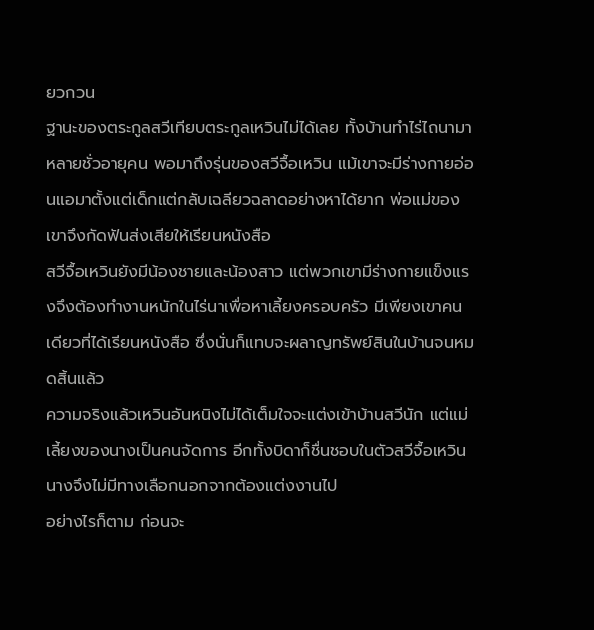ยวกวน
ฐานะของตระกูลสวีเทียบตระกูลเหวินไม่ได้เลย ทั้งบ้านทำไร่ไถนามาหลายชั่วอายุคน พอมาถึงรุ่นของสวีจื้อเหวิน แม้เขาจะมีร่างกายอ่อนแอมาตั้งแต่เด็กแต่กลับเฉลียวฉลาดอย่างหาได้ยาก พ่อแม่ของเขาจึงกัดฟันส่งเสียให้เรียนหนังสือ
สวีจื้อเหวินยังมีน้องชายและน้องสาว แต่พวกเขามีร่างกายแข็งแรงจึงต้องทำงานหนักในไร่นาเพื่อหาเลี้ยงครอบครัว มีเพียงเขาคนเดียวที่ได้เรียนหนังสือ ซึ่งนั่นก็แทบจะผลาญทรัพย์สินในบ้านจนหมดสิ้นแล้ว
ความจริงแล้วเหวินอันหนิงไม่ได้เต็มใจจะแต่งเข้าบ้านสวีนัก แต่แม่เลี้ยงของนางเป็นคนจัดการ อีกทั้งบิดาก็ชื่นชอบในตัวสวีจื้อเหวิน นางจึงไม่มีทางเลือกนอกจากต้องแต่งงานไป
อย่างไรก็ตาม ก่อนจะ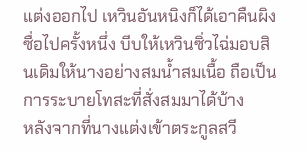แต่งออกไป เหวินอันหนิงก็ได้เอาคืนผิงซื่อไปครั้งหนึ่ง บีบให้เหวินซิ่วไฉ่มอบสินเดิมให้นางอย่างสมน้ำสมเนื้อ ถือเป็นการระบายโทสะที่สั่งสมมาได้บ้าง
หลังจากที่นางแต่งเข้าตระกูลสวี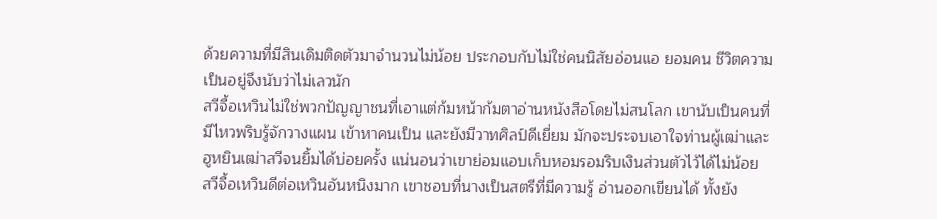ด้วยความที่มีสินเดิมติดตัวมาจำนวนไม่น้อย ประกอบกับไม่ใช่คนนิสัยอ่อนแอ ยอมคน ชีวิตความเป็นอยู่จึงนับว่าไม่เลวนัก
สวีจื้อเหวินไม่ใช่พวกปัญญาชนที่เอาแต่ก้มหน้าก้มตาอ่านหนังสือโดยไม่สนโลก เขานับเป็นคนที่มีไหวพริบรู้จักวางแผน เข้าหาคนเป็น และยังมีวาทศิลป์ดีเยี่ยม มักจะประจบเอาใจท่านผู้เฒ่าและฮูหยินเฒ่าสวีจนยิ้มได้บ่อยครั้ง แน่นอนว่าเขาย่อมแอบเก็บหอมรอมริบเงินส่วนตัวไว้ได้ไม่น้อย
สวีจื้อเหวินดีต่อเหวินอันหนิงมาก เขาชอบที่นางเป็นสตรีที่มีความรู้ อ่านออกเขียนได้ ทั้งยัง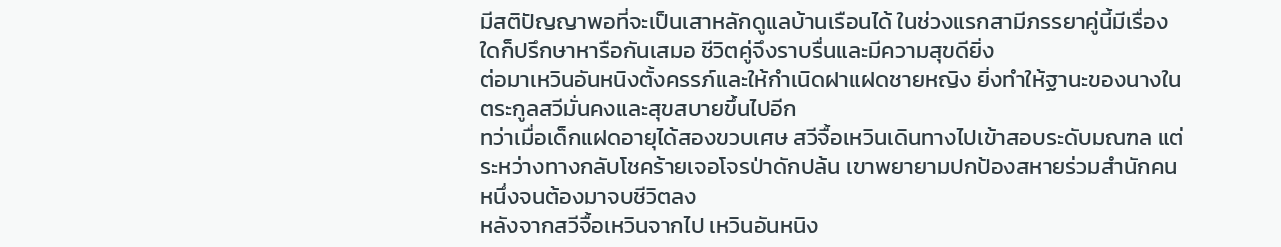มีสติปัญญาพอที่จะเป็นเสาหลักดูแลบ้านเรือนได้ ในช่วงแรกสามีภรรยาคู่นี้มีเรื่องใดก็ปรึกษาหารือกันเสมอ ชีวิตคู่จึงราบรื่นและมีความสุขดียิ่ง
ต่อมาเหวินอันหนิงตั้งครรภ์และให้กำเนิดฝาแฝดชายหญิง ยิ่งทำให้ฐานะของนางในตระกูลสวีมั่นคงและสุขสบายขึ้นไปอีก
ทว่าเมื่อเด็กแฝดอายุได้สองขวบเศษ สวีจื้อเหวินเดินทางไปเข้าสอบระดับมณฑล แต่ระหว่างทางกลับโชคร้ายเจอโจรป่าดักปล้น เขาพยายามปกป้องสหายร่วมสำนักคนหนึ่งจนต้องมาจบชีวิตลง
หลังจากสวีจื้อเหวินจากไป เหวินอันหนิง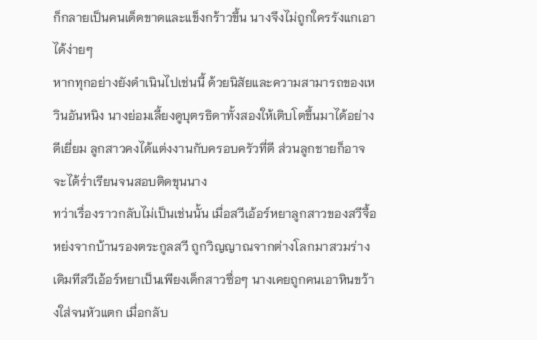ก็กลายเป็นคนเด็ดขาดและแข็งกร้าวขึ้น นางจึงไม่ถูกใครรังแกเอาได้ง่ายๆ
หากทุกอย่างยังดำเนินไปเช่นนี้ ด้วยนิสัยและความสามารถของเหวินอันหนิง นางย่อมเลี้ยงดูบุตรธิดาทั้งสองให้เติบโตขึ้นมาได้อย่างดีเยี่ยม ลูกสาวคงได้แต่งงานกับครอบครัวที่ดี ส่วนลูกชายก็อาจจะได้ร่ำเรียนจนสอบติดขุนนาง
ทว่าเรื่องราวกลับไม่เป็นเช่นนั้น เมื่อสวีเอ้อร์หยาลูกสาวของสวีจื้อหย่งจากบ้านรองตระกูลสวี ถูกวิญญาณจากต่างโลกมาสวมร่าง
เดิมทีสวีเอ้อร์หยาเป็นเพียงเด็กสาวซื่อๆ นางเคยถูกคนเอาหินขว้างใส่จนหัวแตก เมื่อกลับ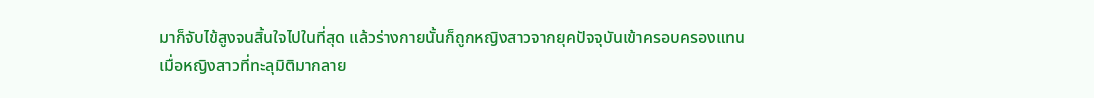มาก็จับไข้สูงจนสิ้นใจไปในที่สุด แล้วร่างกายนั้นก็ถูกหญิงสาวจากยุคปัจจุบันเข้าครอบครองแทน
เมื่อหญิงสาวที่ทะลุมิติมากลาย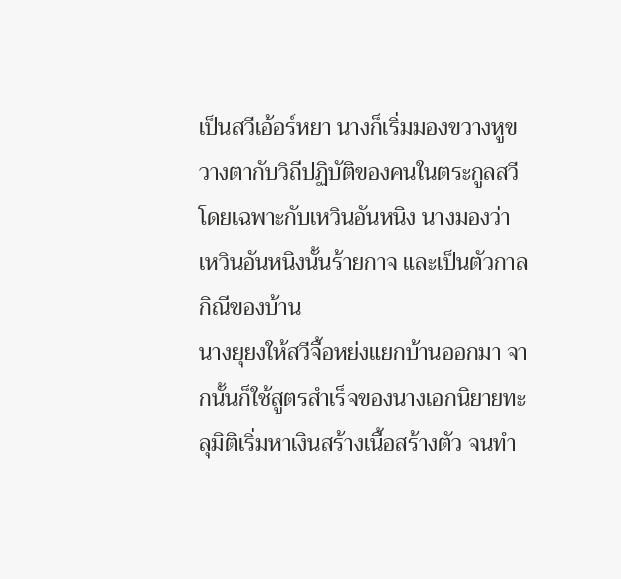เป็นสวีเอ้อร์หยา นางก็เริ่มมองขวางหูขวางตากับวิถีปฏิบัติของคนในตระกูลสวี
โดยเฉพาะกับเหวินอันหนิง นางมองว่าเหวินอันหนิงนั้นร้ายกาจ และเป็นตัวกาลกิณีของบ้าน
นางยุยงให้สวีจื้อหย่งแยกบ้านออกมา จากนั้นก็ใช้สูตรสำเร็จของนางเอกนิยายทะลุมิติเริ่มหาเงินสร้างเนื้อสร้างตัว จนทำ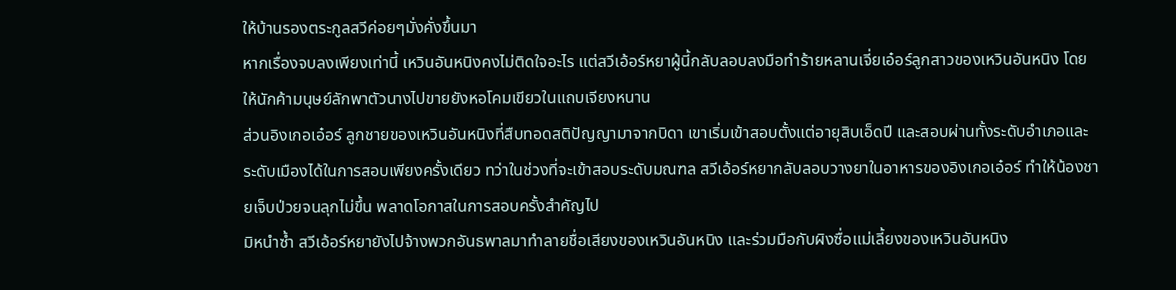ให้บ้านรองตระกูลสวีค่อยๆมั่งคั่งขึ้นมา
หากเรื่องจบลงเพียงเท่านี้ เหวินอันหนิงคงไม่ติดใจอะไร แต่สวีเอ้อร์หยาผู้นี้กลับลอบลงมือทำร้ายหลานเจี่ยเอ๋อร์ลูกสาวของเหวินอันหนิง โดยให้นักค้ามนุษย์ลักพาตัวนางไปขายยังหอโคมเขียวในแถบเจียงหนาน
ส่วนอิงเกอเอ๋อร์ ลูกชายของเหวินอันหนิงที่สืบทอดสติปัญญามาจากบิดา เขาเริ่มเข้าสอบตั้งแต่อายุสิบเอ็ดปี และสอบผ่านทั้งระดับอำเภอและระดับเมืองได้ในการสอบเพียงครั้งเดียว ทว่าในช่วงที่จะเข้าสอบระดับมณฑล สวีเอ้อร์หยากลับลอบวางยาในอาหารของอิงเกอเอ๋อร์ ทำให้น้องชายเจ็บป่วยจนลุกไม่ขึ้น พลาดโอกาสในการสอบครั้งสำคัญไป
มิหนำซ้ำ สวีเอ้อร์หยายังไปจ้างพวกอันธพาลมาทำลายชื่อเสียงของเหวินอันหนิง และร่วมมือกับผิงซื่อแม่เลี้ยงของเหวินอันหนิง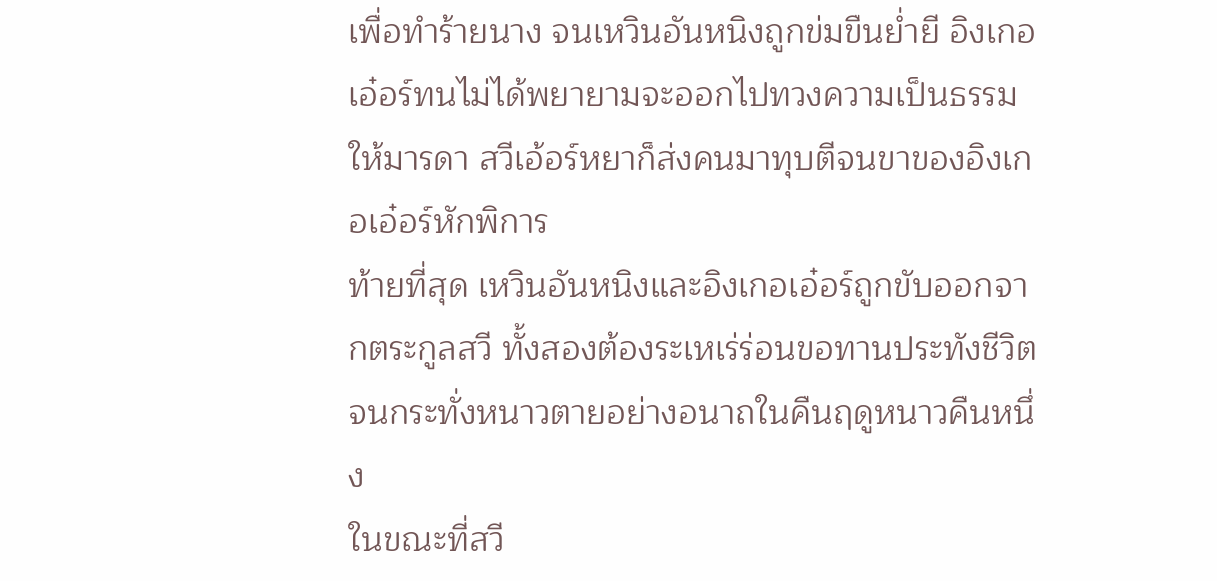เพื่อทำร้ายนาง จนเหวินอันหนิงถูกข่มขืนย่ำยี อิงเกอเอ๋อร์ทนไม่ได้พยายามจะออกไปทวงความเป็นธรรมให้มารดา สวีเอ้อร์หยาก็ส่งคนมาทุบตีจนขาของอิงเกอเอ๋อร์หักพิการ
ท้ายที่สุด เหวินอันหนิงและอิงเกอเอ๋อร์ถูกขับออกจากตระกูลสวี ทั้งสองต้องระเหเร่ร่อนขอทานประทังชีวิต จนกระทั่งหนาวตายอย่างอนาถในคืนฤดูหนาวคืนหนึ่ง
ในขณะที่สวี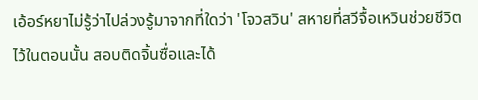เอ้อร์หยาไม่รู้ว่าไปล่วงรู้มาจากที่ใดว่า 'โจวสวิน' สหายที่สวีจื้อเหวินช่วยชีวิตไว้ในตอนนั้น สอบติดจิ้นซื่อและได้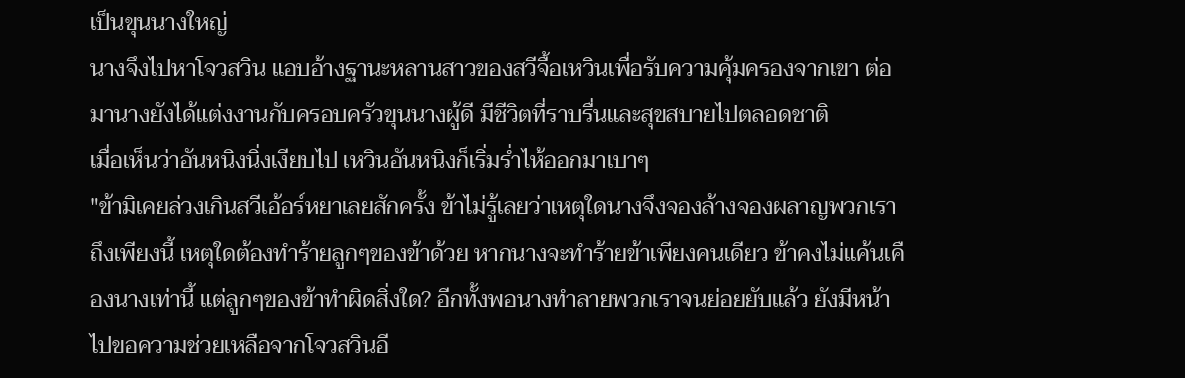เป็นขุนนางใหญ่
นางจึงไปหาโจวสวิน แอบอ้างฐานะหลานสาวของสวีจื้อเหวินเพื่อรับความคุ้มครองจากเขา ต่อมานางยังได้แต่งงานกับครอบครัวขุนนางผู้ดี มีชีวิตที่ราบรื่นและสุขสบายไปตลอดชาติ
เมื่อเห็นว่าอันหนิงนิ่งเงียบไป เหวินอันหนิงก็เริ่มร่ำไห้ออกมาเบาๆ
"ข้ามิเคยล่วงเกินสวีเอ้อร์หยาเลยสักครั้ง ข้าไม่รู้เลยว่าเหตุใดนางจึงจองล้างจองผลาญพวกเราถึงเพียงนี้ เหตุใดต้องทำร้ายลูกๆของข้าด้วย หากนางจะทำร้ายข้าเพียงคนเดียว ข้าคงไม่แค้นเคืองนางเท่านี้ แต่ลูกๆของข้าทำผิดสิ่งใด? อีกทั้งพอนางทำลายพวกเราจนย่อยยับแล้ว ยังมีหน้าไปขอความช่วยเหลือจากโจวสวินอี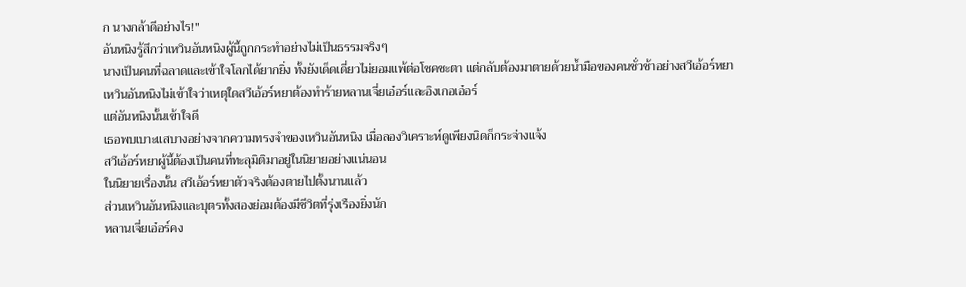ก นางกล้าดีอย่างไร!"
อันหนิงรู้สึกว่าเหวินอันหนิงผู้นี้ถูกกระทำอย่างไม่เป็นธรรมจริงๆ
นางเป็นคนที่ฉลาดและเข้าใจโลกได้ยากยิ่ง ทั้งยังเด็ดเดี่ยวไม่ยอมแพ้ต่อโชคชะตา แต่กลับต้องมาตายด้วยน้ำมือของคนชั่วช้าอย่างสวีเอ้อร์หยา
เหวินอันหนิงไม่เข้าใจว่าเหตุใดสวีเอ้อร์หยาต้องทำร้ายหลานเจี่ยเอ๋อร์และอิงเกอเอ๋อร์
แต่อันหนิงนั้นเข้าใจดี
เธอพบเบาะแสบางอย่างจากความทรงจำของเหวินอันหนิง เมื่อลองวิเคราะห์ดูเพียงนิดก็กระจ่างแจ้ง
สวีเอ้อร์หยาผู้นี้ต้องเป็นคนที่ทะลุมิติมาอยู่ในนิยายอย่างแน่นอน
ในนิยายเรื่องนั้น สวีเอ้อร์หยาตัวจริงต้องตายไปตั้งนานแล้ว
ส่วนเหวินอันหนิงและบุตรทั้งสองย่อมต้องมีชีวิตที่รุ่งเรืองยิ่งนัก
หลานเจี่ยเอ๋อร์คง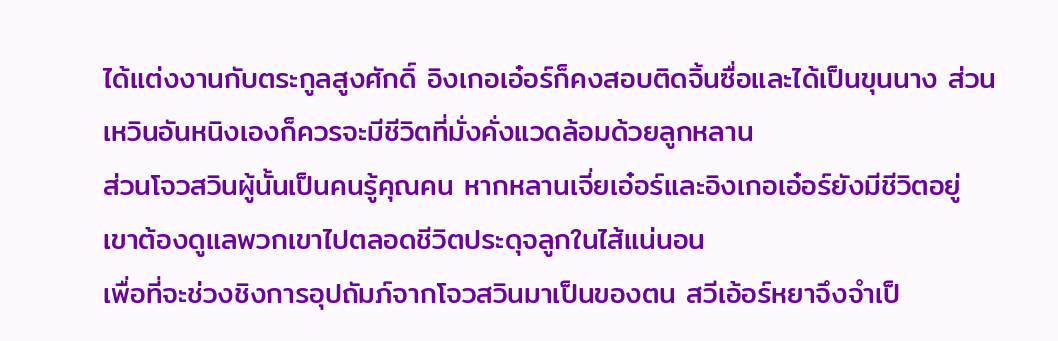ได้แต่งงานกับตระกูลสูงศักดิ์ อิงเกอเอ๋อร์ก็คงสอบติดจิ้นซื่อและได้เป็นขุนนาง ส่วนเหวินอันหนิงเองก็ควรจะมีชีวิตที่มั่งคั่งแวดล้อมด้วยลูกหลาน
ส่วนโจวสวินผู้นั้นเป็นคนรู้คุณคน หากหลานเจี่ยเอ๋อร์และอิงเกอเอ๋อร์ยังมีชีวิตอยู่ เขาต้องดูแลพวกเขาไปตลอดชีวิตประดุจลูกในไส้แน่นอน
เพื่อที่จะช่วงชิงการอุปถัมภ์จากโจวสวินมาเป็นของตน สวีเอ้อร์หยาจึงจำเป็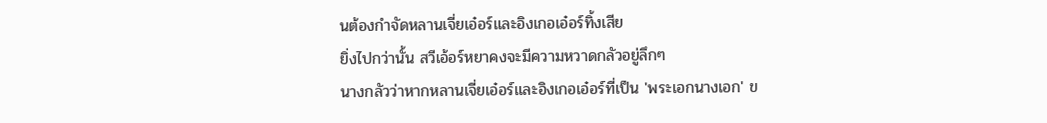นต้องกำจัดหลานเจี่ยเอ๋อร์และอิงเกอเอ๋อร์ทิ้งเสีย
ยิ่งไปกว่านั้น สวีเอ้อร์หยาคงจะมีความหวาดกลัวอยู่ลึกๆ
นางกลัวว่าหากหลานเจี่ยเอ๋อร์และอิงเกอเอ๋อร์ที่เป็น 'พระเอกนางเอก' ข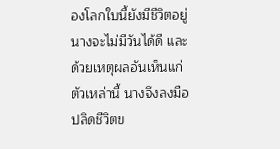องโลกใบนี้ยังมีชีวิตอยู่ นางจะไม่มีวันได้ดี และด้วยเหตุผลอันเห็นแก่ตัวเหล่านี้ นางจึงลงมือปลิดชีวิตข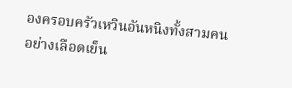องครอบครัวเหวินอันหนิงทั้งสามคนอย่างเลือดเย็น